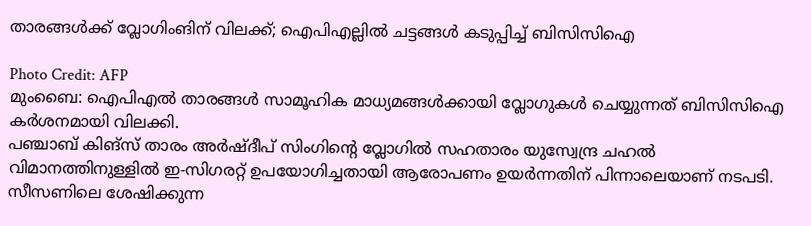താരങ്ങൾക്ക് വ്ലോഗിംങിന് വിലക്ക്; ഐപിഎല്ലിൽ ചട്ടങ്ങൾ കടുപ്പിച്ച് ബിസിസിഐ

Photo Credit: AFP
മുംബൈ: ഐപിഎൽ താരങ്ങൾ സാമൂഹിക മാധ്യമങ്ങൾക്കായി വ്ലോഗുകൾ ചെയ്യുന്നത് ബിസിസിഐ കർശനമായി വിലക്കി.
പഞ്ചാബ് കിങ്സ് താരം അർഷ്ദീപ് സിംഗിന്റെ വ്ലോഗിൽ സഹതാരം യുസ്വേന്ദ്ര ചഹൽ വിമാനത്തിനുള്ളിൽ ഇ-സിഗരറ്റ് ഉപയോഗിച്ചതായി ആരോപണം ഉയർന്നതിന് പിന്നാലെയാണ് നടപടി.
സീസണിലെ ശേഷിക്കുന്ന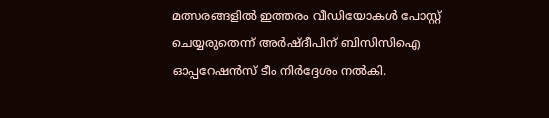മത്സരങ്ങളിൽ ഇത്തരം വീഡിയോകൾ പോസ്റ്റ് ചെയ്യരുതെന്ന് അർഷ്ദീപിന് ബിസിസിഐ ഓപ്പറേഷൻസ് ടീം നിർദ്ദേശം നൽകി.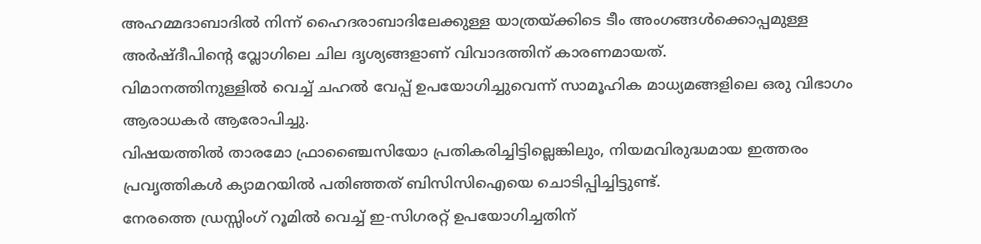അഹമ്മദാബാദിൽ നിന്ന് ഹൈദരാബാദിലേക്കുള്ള യാത്രയ്ക്കിടെ ടീം അംഗങ്ങൾക്കൊപ്പമുള്ള അർഷ്ദീപിന്റെ വ്ലോഗിലെ ചില ദൃശ്യങ്ങളാണ് വിവാദത്തിന് കാരണമായത്.
വിമാനത്തിനുള്ളിൽ വെച്ച് ചഹൽ വേപ്പ് ഉപയോഗിച്ചുവെന്ന് സാമൂഹിക മാധ്യമങ്ങളിലെ ഒരു വിഭാഗം ആരാധകർ ആരോപിച്ചു.
വിഷയത്തിൽ താരമോ ഫ്രാഞ്ചൈസിയോ പ്രതികരിച്ചിട്ടില്ലെങ്കിലും, നിയമവിരുദ്ധമായ ഇത്തരം പ്രവൃത്തികൾ ക്യാമറയിൽ പതിഞ്ഞത് ബിസിസിഐയെ ചൊടിപ്പിച്ചിട്ടുണ്ട്.
നേരത്തെ ഡ്രസ്സിംഗ് റൂമിൽ വെച്ച് ഇ-സിഗരറ്റ് ഉപയോഗിച്ചതിന്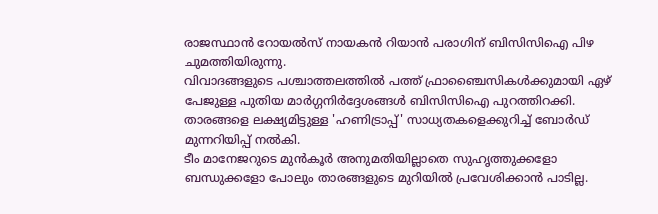രാജസ്ഥാൻ റോയൽസ് നായകൻ റിയാൻ പരാഗിന് ബിസിസിഐ പിഴ ചുമത്തിയിരുന്നു.
വിവാദങ്ങളുടെ പശ്ചാത്തലത്തിൽ പത്ത് ഫ്രാഞ്ചൈസികൾക്കുമായി ഏഴ് പേജുള്ള പുതിയ മാർഗ്ഗനിർദ്ദേശങ്ങൾ ബിസിസിഐ പുറത്തിറക്കി. താരങ്ങളെ ലക്ഷ്യമിട്ടുള്ള 'ഹണിട്രാപ്പ്' സാധ്യതകളെക്കുറിച്ച് ബോർഡ് മുന്നറിയിപ്പ് നൽകി.
ടീം മാനേജറുടെ മുൻകൂർ അനുമതിയില്ലാതെ സുഹൃത്തുക്കളോ ബന്ധുക്കളോ പോലും താരങ്ങളുടെ മുറിയിൽ പ്രവേശിക്കാൻ പാടില്ല.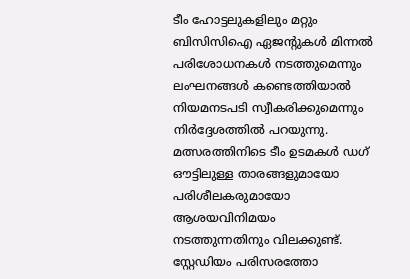ടീം ഹോട്ടലുകളിലും മറ്റും ബിസിസിഐ ഏജന്റുകൾ മിന്നൽ പരിശോധനകൾ നടത്തുമെന്നും ലംഘനങ്ങൾ കണ്ടെത്തിയാൽ നിയമനടപടി സ്വീകരിക്കുമെന്നും നിർദ്ദേശത്തിൽ പറയുന്നു.
മത്സരത്തിനിടെ ടീം ഉടമകൾ ഡഗ് ഔട്ടിലുള്ള താരങ്ങളുമായോ പരിശീലകരുമായോ ആശയവിനിമയം നടത്തുന്നതിനും വിലക്കുണ്ട്.
സ്റ്റേഡിയം പരിസരത്തോ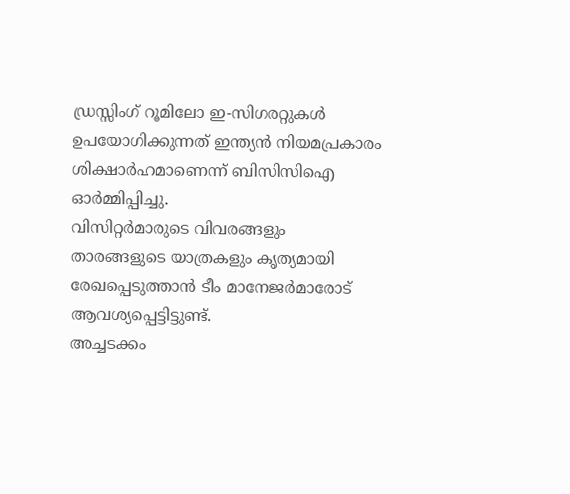ഡ്രസ്സിംഗ് റൂമിലോ ഇ-സിഗരറ്റുകൾ ഉപയോഗിക്കുന്നത് ഇന്ത്യൻ നിയമപ്രകാരം ശിക്ഷാർഹമാണെന്ന് ബിസിസിഐ ഓർമ്മിപ്പിച്ചു.
വിസിറ്റർമാരുടെ വിവരങ്ങളും താരങ്ങളുടെ യാത്രകളും കൃത്യമായി രേഖപ്പെടുത്താൻ ടീം മാനേജർമാരോട് ആവശ്യപ്പെട്ടിട്ടുണ്ട്.
അച്ചടക്കം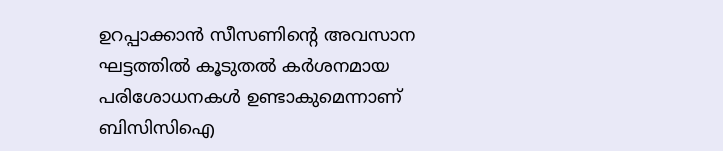ഉറപ്പാക്കാൻ സീസണിന്റെ അവസാന ഘട്ടത്തിൽ കൂടുതൽ കർശനമായ പരിശോധനകൾ ഉണ്ടാകുമെന്നാണ് ബിസിസിഐ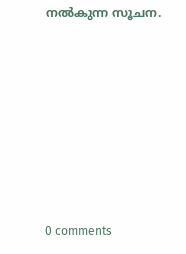നൽകുന്ന സൂചന.











0 comments